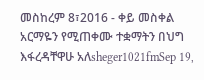መስከረም 8፣2016 - ቀይ መስቀል አርማዬን የሚጠቀሙ ተቋማትን በህግ እፋረዳቸዋሁ አለsheger1021fmSep 19,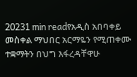20231 min readየአዲስ አበባቀይ መስቀል ማህበር አርማዬን የሚጠቀሙ ተቋማትን በህግ እፋረዳቸዋሁ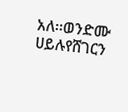አለ፡፡ወንድሙ ሀይሉየሸገርን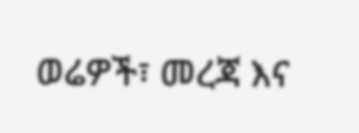ወሬዎች፣ መረጃ እና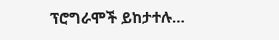ፕሮግራሞች ይከታተሉ…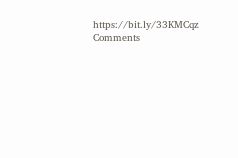https://bit.ly/33KMCqz
Comments